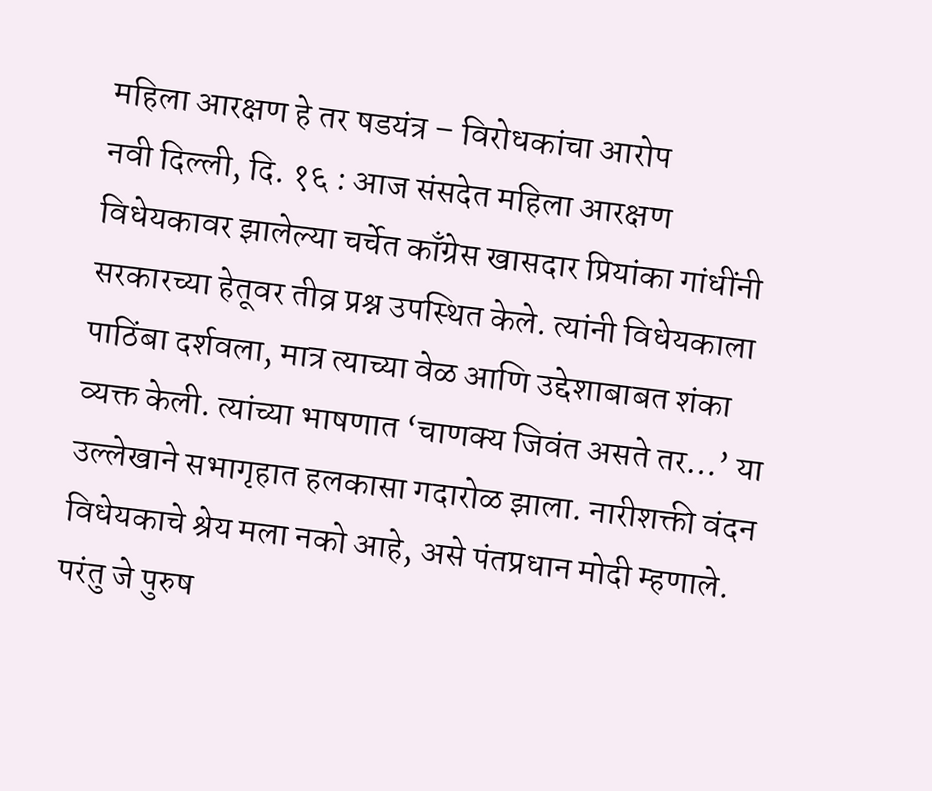महिला आरक्षण हे तर षडयंत्र – विरोधकांचा आरोप
नवी दिल्ली, दि. १६ : आज संसदेत महिला आरक्षण विधेयकावर झालेल्या चर्चेत काँग्रेस खासदार प्रियांका गांधींनी सरकारच्या हेतूवर तीव्र प्रश्न उपस्थित केले. त्यांनी विधेयकाला पाठिंबा दर्शवला, मात्र त्याच्या वेळ आणि उद्देशाबाबत शंका व्यक्त केली. त्यांच्या भाषणात ‘चाणक्य जिवंत असते तर…’ या उल्लेखाने सभागृहात हलकासा गदारोळ झाला. नारीशक्ती वंदन विधेयकाचे श्रेय मला नको आहे, असे पंतप्रधान मोदी म्हणाले. परंतु जे पुरुष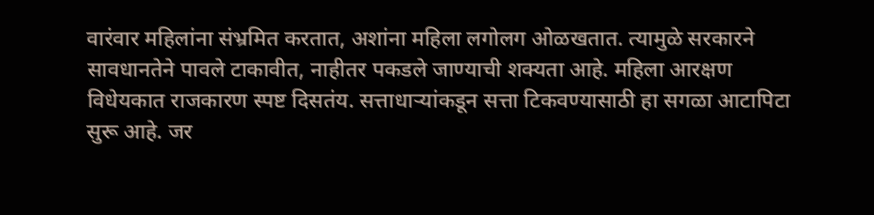वारंवार महिलांना संभ्रमित करतात, अशांना महिला लगोलग ओळखतात. त्यामुळे सरकारने सावधानतेने पावले टाकावीत, नाहीतर पकडले जाण्याची शक्यता आहे. महिला आरक्षण विधेयकात राजकारण स्पष्ट दिसतंय. सत्ताधाऱ्यांकडून सत्ता टिकवण्यासाठी हा सगळा आटापिटा सुरू आहे. जर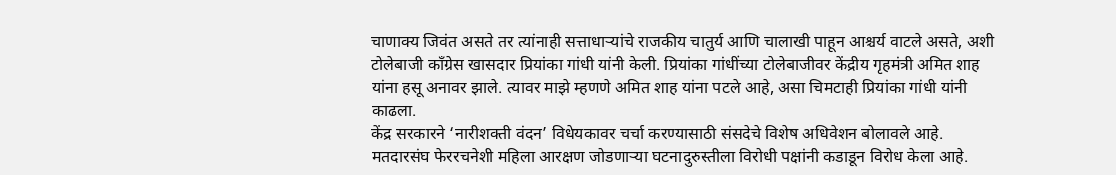चाणाक्य जिवंत असते तर त्यांनाही सत्ताधाऱ्यांचे राजकीय चातुर्य आणि चालाखी पाहून आश्चर्य वाटले असते, अशी टोलेबाजी काँग्रेस खासदार प्रियांका गांधी यांनी केली. प्रियांका गांधींच्या टोलेबाजीवर केंद्रीय गृहमंत्री अमित शाह यांना हसू अनावर झाले. त्यावर माझे म्हणणे अमित शाह यांना पटले आहे, असा चिमटाही प्रियांका गांधी यांनी काढला.
केंद्र सरकारने ‘नारीशक्ती वंदन’ विधेयकावर चर्चा करण्यासाठी संसदेचे विशेष अधिवेशन बोलावले आहे. मतदारसंघ फेररचनेशी महिला आरक्षण जोडणाऱ्या घटनादुरुस्तीला विरोधी पक्षांनी कडाडून विरोध केला आहे.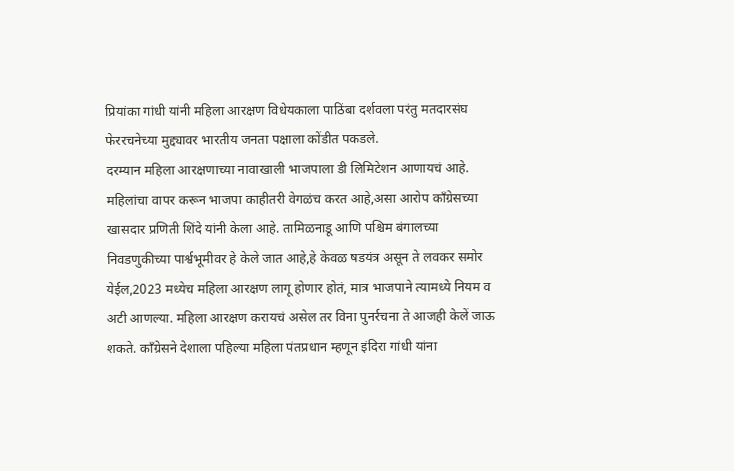प्रियांका गांधी यांनी महिला आरक्षण विधेयकाला पाठिंबा दर्शवला परंतु मतदारसंघ फेररचनेच्या मुद्द्यावर भारतीय जनता पक्षाला कोंडीत पकडले.
दरम्यान महिला आरक्षणाच्या नावाखाली भाजपाला डी लिमिटेशन आणायचं आहे. महिलांचा वापर करून भाजपा काहीतरी वेगळंच करत आहे,असा आरोप काँग्रेसच्या खासदार प्रणिती शिंदे यांनी केला आहे. तामिळनाडू आणि पश्चिम बंगालच्या निवडणुकीच्या पार्श्वभूमीवर हे केले जात आहे,हे केवळ षडयंत्र असून ते लवकर समोर येईल,2023 मध्येच महिला आरक्षण लागू होणार होतं, मात्र भाजपाने त्यामध्ये नियम व अटी आणल्या. महिला आरक्षण करायचं असेल तर विना पुनर्रचना ते आजही केलें जाऊ शकते. काँग्रेसने देशाला पहिल्या महिला पंतप्रधान म्हणून इंदिरा गांधी यांना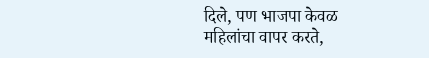दिले, पण भाजपा केवळ महिलांचा वापर करते,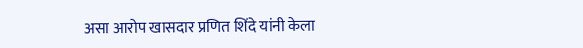असा आरोप खासदार प्रणित शिंदे यांनी केला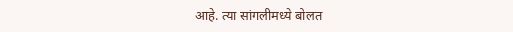आहे. त्या सांगलीमध्ये बोलत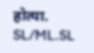होत्या.
SL/ML.SL